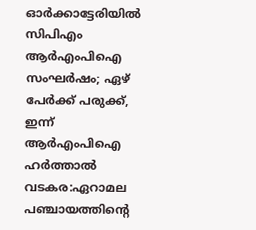ഓർക്കാട്ടേരിയിൽ സിപിഎം ആർഎംപിഐ സംഘർഷം; ഏഴ് പേർക്ക് പരുക്ക്, ഇന്ന് ആർഎംപിഐ ഹർത്താൽ
വടകര:ഏറാമല പഞ്ചായത്തിന്റെ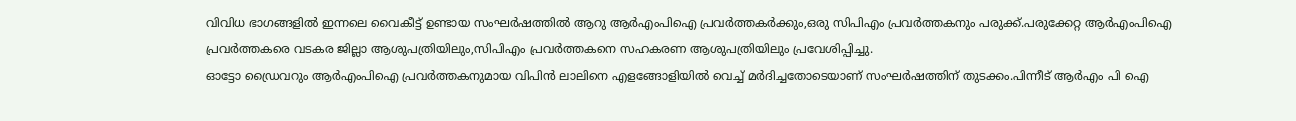വിവിധ ഭാഗങ്ങളിൽ ഇന്നലെ വൈകീട്ട് ഉണ്ടായ സംഘർഷത്തിൽ ആറു ആർഎംപിഐ പ്രവർത്തകർക്കും,ഒരു സിപിഎം പ്രവർത്തകനും പരുക്ക്.പരുക്കേറ്റ ആർഎംപിഐ പ്രവർത്തകരെ വടകര ജില്ലാ ആശുപത്രിയിലും,സിപിഎം പ്രവർത്തകനെ സഹകരണ ആശുപത്രിയിലും പ്രവേശിപ്പിച്ചു.
ഓട്ടോ ഡ്രൈവറും ആർഎംപിഐ പ്രവർത്തകനുമായ വിപിൻ ലാലിനെ എളങ്ങോളിയിൽ വെച്ച് മർദിച്ചതോടെയാണ് സംഘർഷത്തിന് തുടക്കം.പിന്നീട് ആർഎം പി ഐ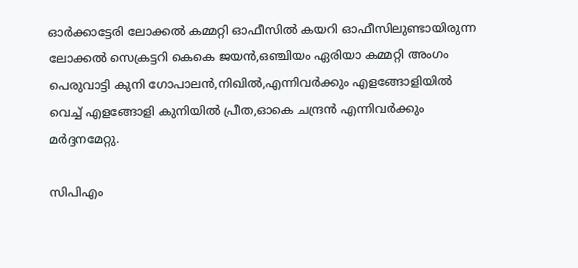ഓർക്കാട്ടേരി ലോക്കൽ കമ്മറ്റി ഓഫീസിൽ കയറി ഓഫീസിലുണ്ടായിരുന്ന ലോക്കൽ സെക്രട്ടറി കെകെ ജയൻ,ഒഞ്ചിയം ഏരിയാ കമ്മറ്റി അംഗം പെരുവാട്ടി കുനി ഗോപാലൻ,നിഖിൽ,എന്നിവർക്കും എളങ്ങോളിയിൽ വെച്ച് എളങ്ങോളി കുനിയിൽ പ്രീത,ഓകെ ചന്ദ്രൻ എന്നിവർക്കും മർദ്ദനമേറ്റു.

സിപിഎം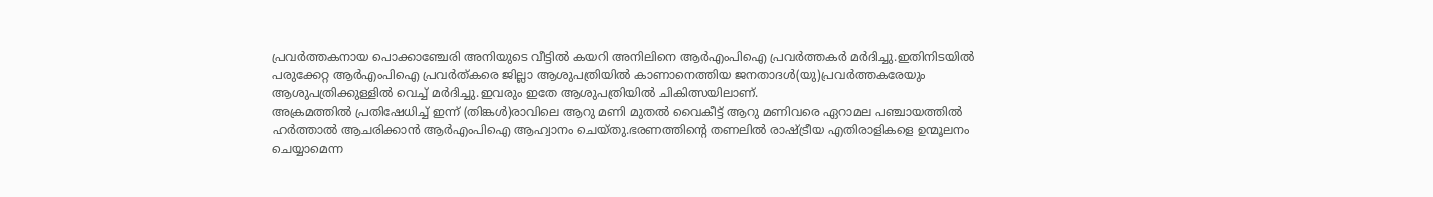പ്രവർത്തകനായ പൊക്കാഞ്ചേരി അനിയുടെ വീട്ടിൽ കയറി അനിലിനെ ആർഎംപിഐ പ്രവർത്തകർ മർദിച്ചു.ഇതിനിടയിൽ പരുക്കേറ്റ ആർഎംപിഐ പ്രവർത്കരെ ജില്ലാ ആശുപത്രിയിൽ കാണാനെത്തിയ ജനതാദൾ(യു)പ്രവർത്തകരേയും ആശുപത്രിക്കുള്ളിൽ വെച്ച് മർദിച്ചു.ഇവരും ഇതേ ആശുപത്രിയിൽ ചികിത്സയിലാണ്.
അക്രമത്തിൽ പ്രതിഷേധിച്ച് ഇന്ന് (തിങ്കൾ)രാവിലെ ആറു മണി മുതൽ വൈകീട്ട് ആറു മണിവരെ ഏറാമല പഞ്ചായത്തിൽ ഹർത്താൽ ആചരിക്കാൻ ആർഎംപിഐ ആഹ്വാനം ചെയ്തു.ഭരണത്തിന്റെ തണലിൽ രാഷ്ട്രീയ എതിരാളികളെ ഉന്മൂലനം ചെയ്യാമെന്ന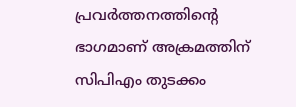പ്രവർത്തനത്തിന്റെ ഭാഗമാണ് അക്രമത്തിന് സിപിഎം തുടക്കം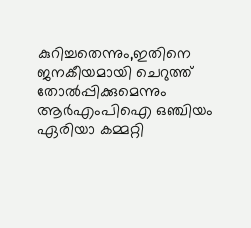കുറിച്ചതെന്നും,ഇതിനെ
ജനകീയമായി ചെറുത്ത് തോൽപ്പിക്കുമെന്നും ആർഎംപിഐ ഒഞ്ചിയം ഏരിയാ കമ്മറ്റി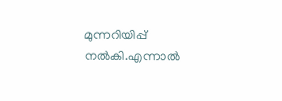മുന്നറിയിപ്പ് നൽകി.എന്നാൽ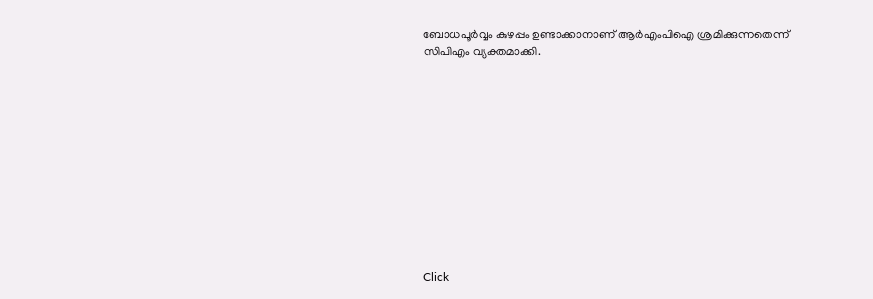ബോധപൂർവ്വം കുഴപ്പം ഉണ്ടാക്കാനാണ് ആർഎംപിഐ ശ്രമിക്കുന്നതെന്ന് സിപിഎം വ്യക്തമാക്കി.












Click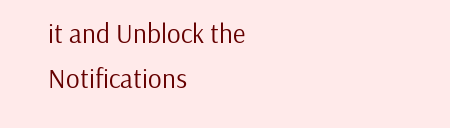it and Unblock the Notifications